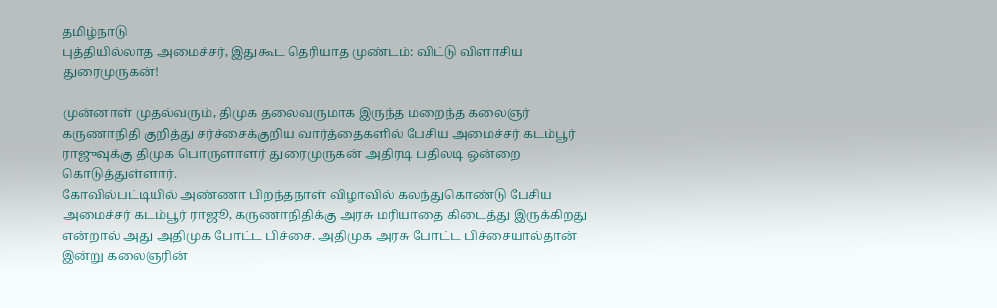தமிழ்நாடு
புத்தியில்லாத அமைச்சர், இதுகூட தெரியாத முண்டம்: விட்டு விளாசிய துரைமுருகன்!

முன்னாள் முதல்வரும், திமுக தலைவருமாக இருந்த மறைந்த கலைஞர் கருணாநிதி குறித்து சர்ச்சைக்குறிய வார்த்தைகளில் பேசிய அமைச்சர் கடம்பூர் ராஜுவுக்கு திமுக பொருளாளர் துரைமுருகன் அதிரடி பதிலடி ஒன்றை கொடுத்துள்ளார்.
கோவில்பட்டியில் அண்ணா பிறந்தநாள் விழாவில் கலந்துகொண்டு பேசிய அமைச்சர் கடம்பூர் ராஜூ, கருணாநிதிக்கு அரசு மரியாதை கிடைத்து இருக்கிறது என்றால் அது அதிமுக போட்ட பிச்சை. அதிமுக அரசு போட்ட பிச்சையால்தான் இன்று கலைஞரின்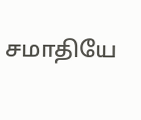சமாதியே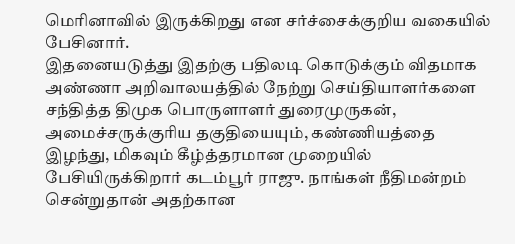மெரினாவில் இருக்கிறது என சர்ச்சைக்குறிய வகையில் பேசினார்.
இதனையடுத்து இதற்கு பதிலடி கொடுக்கும் விதமாக அண்ணா அறிவாலயத்தில் நேற்று செய்தியாளர்களை சந்தித்த திமுக பொருளாளர் துரைமுருகன், அமைச்சருக்குரிய தகுதியையும், கண்ணியத்தை இழந்து, மிகவும் கீழ்த்தரமான முறையில் பேசியிருக்கிறார் கடம்பூர் ராஜு. நாங்கள் நீதிமன்றம் சென்றுதான் அதற்கான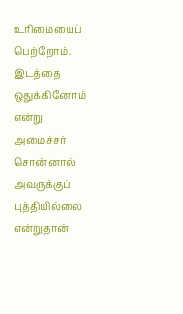உரிமையைப் பெற்றோம். இடத்தை ஒதுக்கினோம் என்று அமைச்சர் சொன்னால் அவருக்குப் புத்தியில்லை என்றுதான்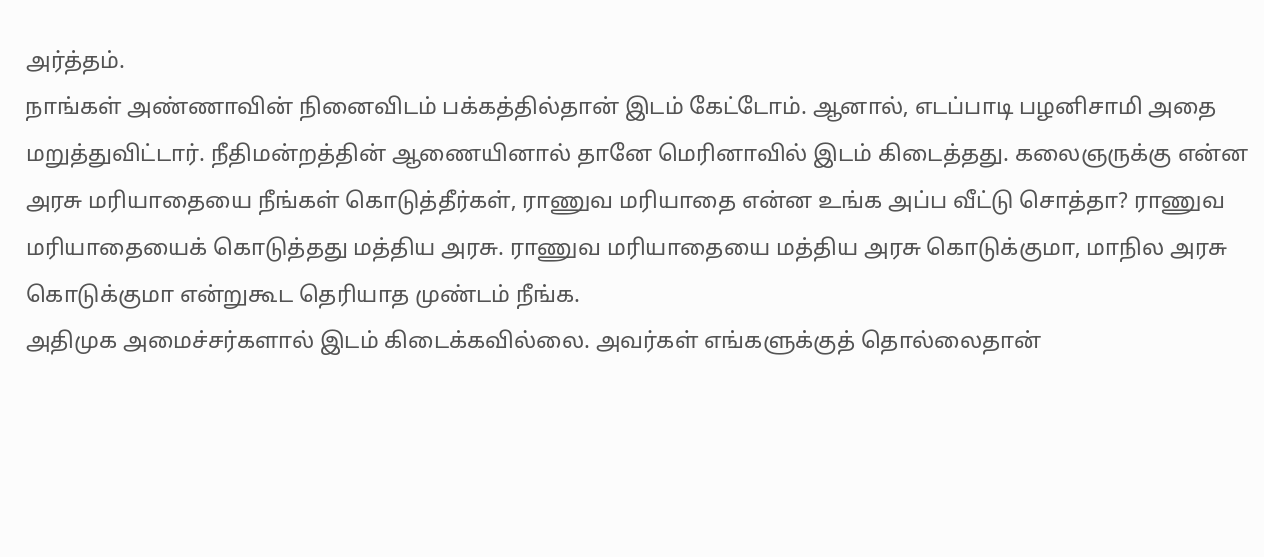அர்த்தம்.
நாங்கள் அண்ணாவின் நினைவிடம் பக்கத்தில்தான் இடம் கேட்டோம். ஆனால், எடப்பாடி பழனிசாமி அதை மறுத்துவிட்டார். நீதிமன்றத்தின் ஆணையினால் தானே மெரினாவில் இடம் கிடைத்தது. கலைஞருக்கு என்ன அரசு மரியாதையை நீங்கள் கொடுத்தீர்கள், ராணுவ மரியாதை என்ன உங்க அப்ப வீட்டு சொத்தா? ராணுவ மரியாதையைக் கொடுத்தது மத்திய அரசு. ராணுவ மரியாதையை மத்திய அரசு கொடுக்குமா, மாநில அரசு கொடுக்குமா என்றுகூட தெரியாத முண்டம் நீங்க.
அதிமுக அமைச்சர்களால் இடம் கிடைக்கவில்லை. அவர்கள் எங்களுக்குத் தொல்லைதான்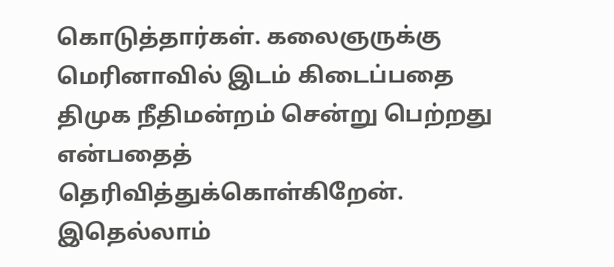கொடுத்தார்கள். கலைஞருக்கு மெரினாவில் இடம் கிடைப்பதை திமுக நீதிமன்றம் சென்று பெற்றது என்பதைத் தெரிவித்துக்கொள்கிறேன். இதெல்லாம்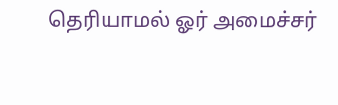தெரியாமல் ஓர் அமைச்சர்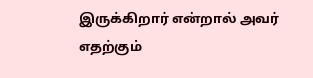இருக்கிறார் என்றால் அவர் எதற்கும்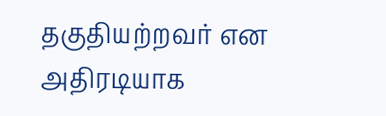தகுதியற்றவர் என அதிரடியாக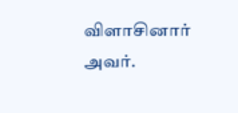விளாசினார் அவர்.